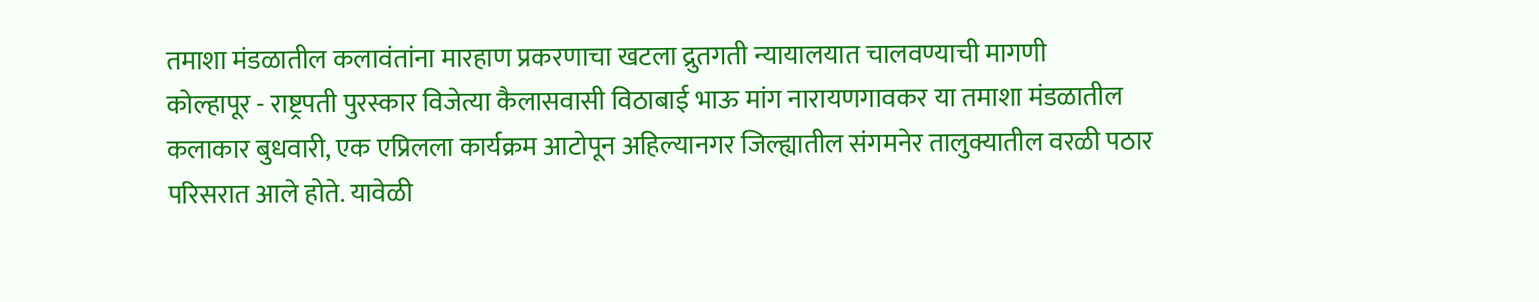तमाशा मंडळातील कलावंतांना मारहाण प्रकरणाचा खटला द्रुतगती न्यायालयात चालवण्याची मागणी
कोल्हापूर - राष्ट्रपती पुरस्कार विजेत्या कैलासवासी विठाबाई भाऊ मांग नारायणगावकर या तमाशा मंडळातील कलाकार बुधवारी, एक एप्रिलला कार्यक्रम आटोपून अहिल्यानगर जिल्ह्यातील संगमनेर तालुक्यातील वरळी पठार परिसरात आले होते. यावेळी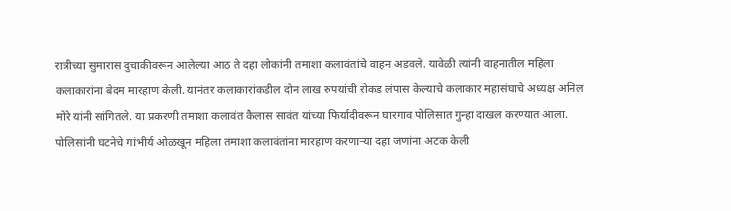रात्रीच्या सुमारास दुचाकीवरून आलेल्या आठ ते दहा लोकांनी तमाशा कलावंतांचे वाहन अडवले. यावेळी त्यांनी वाहनातील महिला कलाकारांना बेदम मारहाण केली. यानंतर कलाकारांकडील दोन लाख रुपयांची रोकड लंपास केल्याचे कलाकार महासंघाचे अध्यक्ष अनिल मोरे यांनी सांगितले. या प्रकरणी तमाशा कलावंत कैलास सावंत यांच्या फिर्यादीवरून घारगाव पोलिसात गुन्हा दाखल करण्यात आला. पोलिसांनी घटनेचे गांभीर्य ओळखून महिला तमाशा कलावंतांना मारहाण करणाऱ्या दहा जणांना अटक केली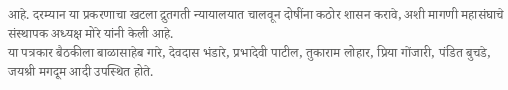आहे. दरम्यान या प्रकरणाचा खटला द्रुतगती न्यायालयात चालवून दोषींना कठोर शासन करावे, अशी मागणी महासंघाचे संस्थापक अध्यक्ष मोरे यांनी केली आहे.
या पत्रकार बैठकीला बाळासाहेब गारे, देवदास भंडारे, प्रभादेवी पाटील, तुकाराम लोहार, प्रिया गोंजारी, पंडित बुचडे, जयश्री मगदूम आदी उपस्थित होते.